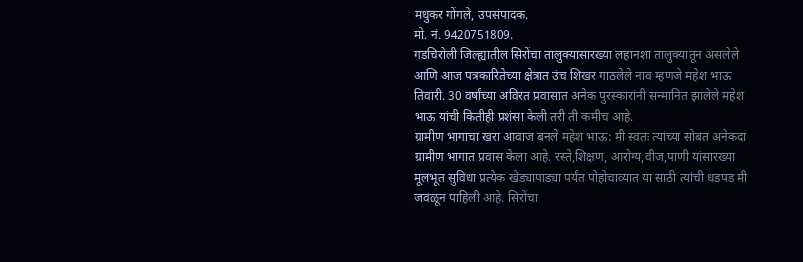मधुकर गोंगले, उपसंपादक.
मो. नं. 9420751809.
गडचिरोली जिल्ह्यातील सिरोंचा तालुक्यासारख्या लहानशा तालुक्यातून असलेले आणि आज पत्रकारितेच्या क्षेत्रात उंच शिखर गाठलेले नाव म्हणजे महेश भाऊ तिवारी. 30 वर्षांच्या अविरत प्रवासात अनेक पुरस्कारांनी सन्मानित झालेले महेश भाऊ यांची कितीही प्रशंसा केली तरी ती कमीच आहे.
ग्रामीण भागाचा खरा आवाज बनले महेश भाऊ: मी स्वतः त्यांच्या सोबत अनेकदा ग्रामीण भागात प्रवास केला आहे. रस्ते,शिक्षण, आरोग्य,वीज,पाणी यांसारख्या मूलभूत सुविधा प्रत्येक खेड्यापाड्या पर्यंत पोहोचाव्यात या साठी त्यांची धडपड मी जवळून पाहिली आहे. सिरोंचा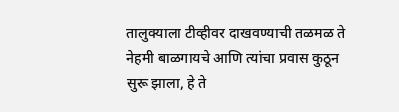तालुक्याला टीव्हीवर दाखवण्याची तळमळ ते नेहमी बाळगायचे आणि त्यांचा प्रवास कुठून सुरू झाला, हे ते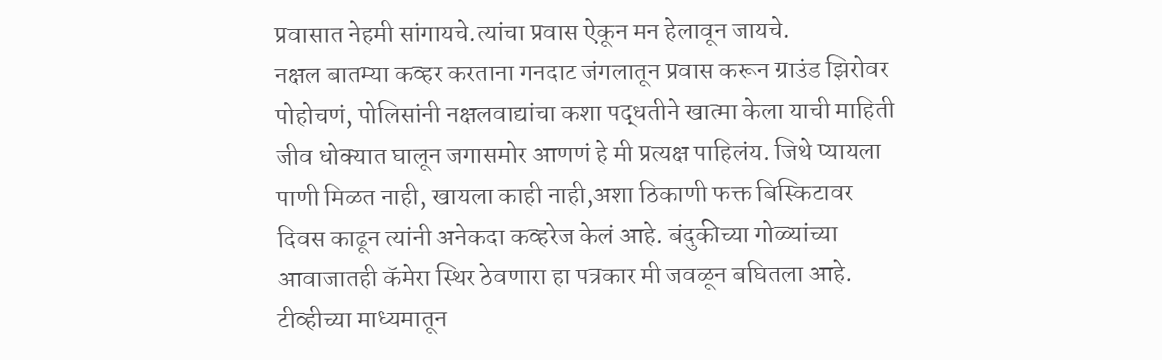प्रवासात नेहमी सांगायचे.त्यांचा प्रवास ऐकून मन हेलावून जायचे.
नक्षल बातम्या कव्हर करताना गनदाट जंगलातून प्रवास करून ग्राउंड झिरोवर पोहोचणं, पोलिसांनी नक्षलवाद्यांचा कशा पद्धतीने खात्मा केला याची माहिती जीव धोक्यात घालून जगासमोर आणणं हे मी प्रत्यक्ष पाहिलंय. जिथे प्यायला पाणी मिळत नाही, खायला काही नाही,अशा ठिकाणी फक्त बिस्किटावर दिवस काढून त्यांनी अनेकदा कव्हरेज केलं आहे. बंदुकीच्या गोळ्यांच्या आवाजातही कॅमेरा स्थिर ठेवणारा हा पत्रकार मी जवळून बघितला आहे.
टीव्हीच्या माध्यमातून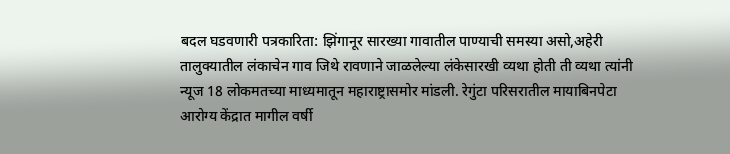बदल घडवणारी पत्रकारिता: झिंगानूर सारख्या गावातील पाण्याची समस्या असो,अहेरी तालुक्यातील लंकाचेन गाव जिथे रावणाने जाळलेल्या लंकेसारखी व्यथा होती ती व्यथा त्यांनी न्यूज 18 लोकमतच्या माध्यमातून महाराष्ट्रासमोर मांडली. रेगुंटा परिसरातील मायाबिनपेटा आरोग्य केंद्रात मागील वर्षी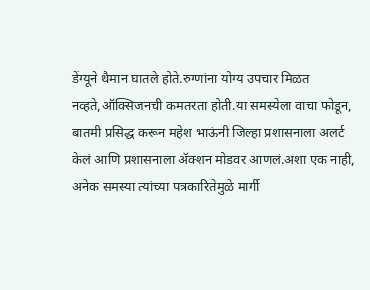डेंग्यूने थैमान घातले होते.रुग्णांना योग्य उपचार मिळत नव्हते,ऑक्सिजनची कमतरता होती.या समस्येला वाचा फोडून, बातमी प्रसिद्ध करून महेश भाऊंनी जिल्हा प्रशासनाला अलर्ट केलं आणि प्रशासनाला ॲक्शन मोडवर आणलं.अशा एक नाही, अनेक समस्या त्यांच्या पत्रकारितेमुळे मार्गी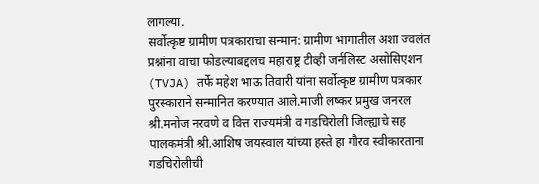लागल्या.
सर्वोत्कृष्ट ग्रामीण पत्रकाराचा सन्मान: ग्रामीण भागातील अशा ज्वलंत प्रश्नांना वाचा फोडल्याबद्दलच महाराष्ट्र टीव्ही जर्नलिस्ट असोसिएशन (TVJA) तर्फे महेश भाऊ तिवारी यांना सर्वोत्कृष्ट ग्रामीण पत्रकार पुरस्काराने सन्मानित करण्यात आले.माजी लष्कर प्रमुख जनरल श्री.मनोज नरवणे व वित्त राज्यमंत्री व गडचिरोली जिल्ह्याचे सह पालकमंत्री श्री.आशिष जयस्वाल यांच्या हस्ते हा गौरव स्वीकारताना गडचिरोलीची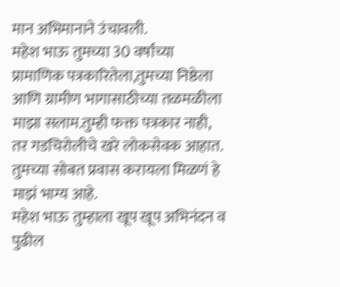मान अभिमानाने उंचावली.
महेश भाऊ तुमच्या 30 वर्षांच्या प्रामाणिक पत्रकारितेला,तुमच्या निष्ठेला आणि ग्रामीण भागासाठीच्या तळमळीला माझा सलाम.तुम्ही फक्त पत्रकार नाही, तर गडचिरोलीचे खरे लोकसेवक आहात. तुमच्या सोबत प्रवास करायला मिळणं हे माझं भाग्य आहे.
महेश भाऊ तुम्हाला खूप खूप अभिनंदन व पुढील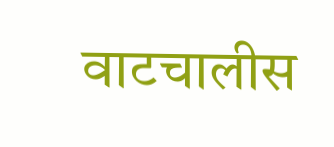वाटचालीस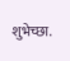शुभेच्छा.